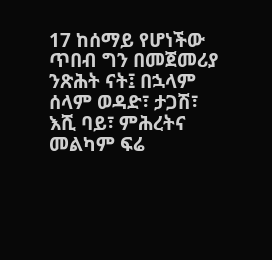17 ከሰማይ የሆነችው ጥበብ ግን በመጀመሪያ ንጽሕት ናት፤ በኋላም ሰላም ወዳድ፣ ታጋሽ፣ እሺ ባይ፣ ምሕረትና መልካም ፍሬ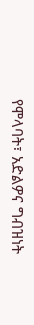የሞላባት፣ አድልዎና ግብዝነት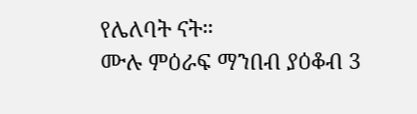የሌለባት ናት።
ሙሉ ምዕራፍ ማንበብ ያዕቆብ 3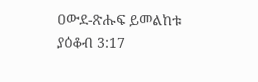ዐውደ-ጽሑፍ ይመልከቱ ያዕቆብ 3:17